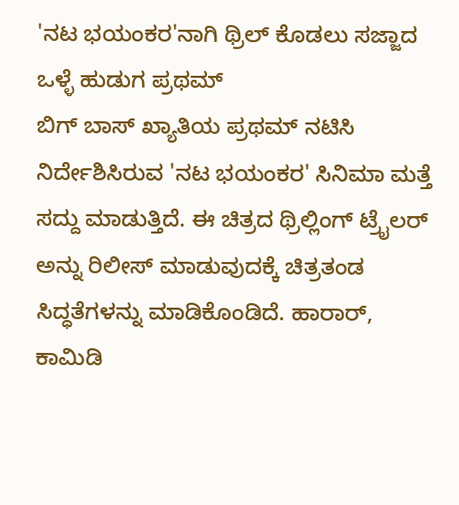'ನಟ ಭಯಂಕರ'ನಾಗಿ ಥ್ರಿಲ್ ಕೊಡಲು ಸಜ್ಜಾದ ಒಳ್ಳೆ ಹುಡುಗ ಪ್ರಥಮ್
ಬಿಗ್ ಬಾಸ್ ಖ್ಯಾತಿಯ ಪ್ರಥಮ್ ನಟಿಸಿ ನಿರ್ದೇಶಿಸಿರುವ 'ನಟ ಭಯಂಕರ' ಸಿನಿಮಾ ಮತ್ತೆ ಸದ್ದು ಮಾಡುತ್ತಿದೆ. ಈ ಚಿತ್ರದ ಥ್ರಿಲ್ಲಿಂಗ್ ಟ್ರೈಲರ್ ಅನ್ನು ರಿಲೀಸ್ ಮಾಡುವುದಕ್ಕೆ ಚಿತ್ರತಂಡ ಸಿದ್ಧತೆಗಳನ್ನು ಮಾಡಿಕೊಂಡಿದೆ. ಹಾರಾರ್, ಕಾಮಿಡಿ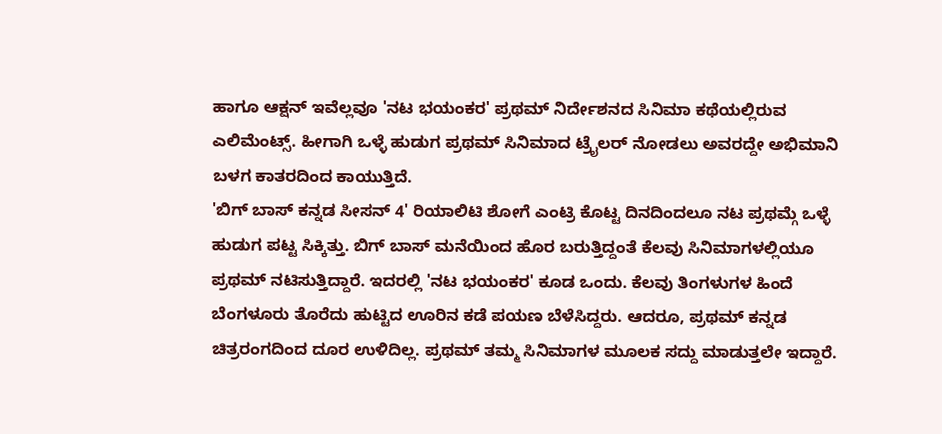ಹಾಗೂ ಆಕ್ಷನ್ ಇವೆಲ್ಲವೂ 'ನಟ ಭಯಂಕರ' ಪ್ರಥಮ್ ನಿರ್ದೇಶನದ ಸಿನಿಮಾ ಕಥೆಯಲ್ಲಿರುವ ಎಲಿಮೆಂಟ್ಸ್. ಹೀಗಾಗಿ ಒಳ್ಳೆ ಹುಡುಗ ಪ್ರಥಮ್ ಸಿನಿಮಾದ ಟ್ರೈಲರ್ ನೋಡಲು ಅವರದ್ದೇ ಅಭಿಮಾನಿ ಬಳಗ ಕಾತರದಿಂದ ಕಾಯುತ್ತಿದೆ.
'ಬಿಗ್ ಬಾಸ್ ಕನ್ನಡ ಸೀಸನ್ 4' ರಿಯಾಲಿಟಿ ಶೋಗೆ ಎಂಟ್ರಿ ಕೊಟ್ಟ ದಿನದಿಂದಲೂ ನಟ ಪ್ರಥಮ್ಗೆ ಒಳ್ಳೆ ಹುಡುಗ ಪಟ್ಟ ಸಿಕ್ಕಿತ್ತು. ಬಿಗ್ ಬಾಸ್ ಮನೆಯಿಂದ ಹೊರ ಬರುತ್ತಿದ್ದಂತೆ ಕೆಲವು ಸಿನಿಮಾಗಳಲ್ಲಿಯೂ ಪ್ರಥಮ್ ನಟಿಸುತ್ತಿದ್ದಾರೆ. ಇದರಲ್ಲಿ 'ನಟ ಭಯಂಕರ' ಕೂಡ ಒಂದು. ಕೆಲವು ತಿಂಗಳುಗಳ ಹಿಂದೆ ಬೆಂಗಳೂರು ತೊರೆದು ಹುಟ್ಟಿದ ಊರಿನ ಕಡೆ ಪಯಣ ಬೆಳೆಸಿದ್ದರು. ಆದರೂ, ಪ್ರಥಮ್ ಕನ್ನಡ ಚಿತ್ರರಂಗದಿಂದ ದೂರ ಉಳಿದಿಲ್ಲ. ಪ್ರಥಮ್ ತಮ್ಮ ಸಿನಿಮಾಗಳ ಮೂಲಕ ಸದ್ದು ಮಾಡುತ್ತಲೇ ಇದ್ದಾರೆ.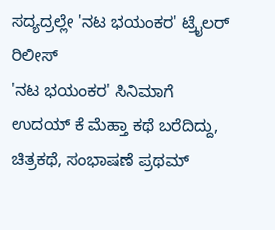ಸದ್ಯದ್ರಲ್ಲೇ 'ನಟ ಭಯಂಕರ' ಟ್ರೈಲರ್ ರಿಲೀಸ್
'ನಟ ಭಯಂಕರ' ಸಿನಿಮಾಗೆ ಉದಯ್ ಕೆ ಮೆಹ್ತಾ ಕಥೆ ಬರೆದಿದ್ದು, ಚಿತ್ರಕಥೆ, ಸಂಭಾಷಣೆ ಪ್ರಥಮ್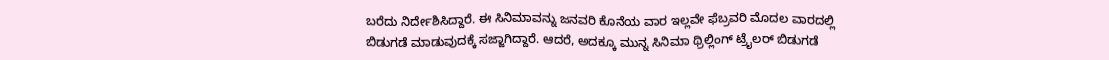ಬರೆದು ನಿರ್ದೇಶಿಸಿದ್ದಾರೆ. ಈ ಸಿನಿಮಾವನ್ನು ಜನವರಿ ಕೊನೆಯ ವಾರ ಇಲ್ಲವೇ ಫೆಬ್ರವರಿ ಮೊದಲ ವಾರದಲ್ಲಿ ಬಿಡುಗಡೆ ಮಾಡುವುದಕ್ಕೆ ಸಜ್ಜಾಗಿದ್ದಾರೆ. ಆದರೆ, ಅದಕ್ಕೂ ಮುನ್ನ ಸಿನಿಮಾ ಥ್ರಿಲ್ಲಿಂಗ್ ಟ್ರೈಲರ್ ಬಿಡುಗಡೆ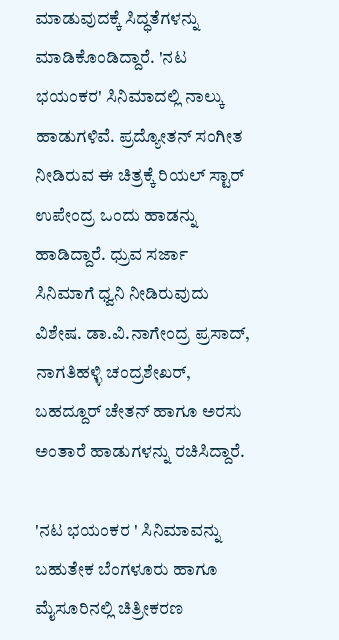ಮಾಡುವುದಕ್ಕೆ ಸಿದ್ಧತೆಗಳನ್ನು ಮಾಡಿಕೊಂಡಿದ್ದಾರೆ. 'ನಟ ಭಯಂಕರ' ಸಿನಿಮಾದಲ್ಲಿ ನಾಲ್ಕು ಹಾಡುಗಳಿವೆ. ಪ್ರದ್ಯೋತನ್ ಸಂಗೀತ ನೀಡಿರುವ ಈ ಚಿತ್ರಕ್ಕೆ ರಿಯಲ್ ಸ್ಟಾರ್ ಉಪೇಂದ್ರ ಒಂದು ಹಾಡನ್ನು ಹಾಡಿದ್ದಾರೆ. ಧ್ರುವ ಸರ್ಜಾ ಸಿನಿಮಾಗೆ ಧ್ವನಿ ನೀಡಿರುವುದು ವಿಶೇಷ. ಡಾ.ವಿ.ನಾಗೇಂದ್ರ ಪ್ರಸಾದ್, ನಾಗತಿಹಳ್ಳಿ ಚಂದ್ರಶೇಖರ್, ಬಹದ್ದೂರ್ ಚೇತನ್ ಹಾಗೂ ಅರಸು ಅಂತಾರೆ ಹಾಡುಗಳನ್ನು ರಚಿಸಿದ್ದಾರೆ.

'ನಟ ಭಯಂಕರ ' ಸಿನಿಮಾವನ್ನು ಬಹುತೇಕ ಬೆಂಗಳೂರು ಹಾಗೂ ಮೈಸೂರಿನಲ್ಲಿ ಚಿತ್ರೀಕರಣ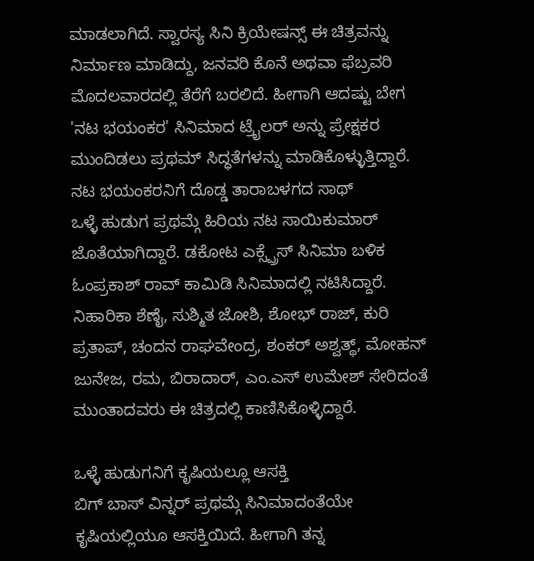ಮಾಡಲಾಗಿದೆ. ಸ್ವಾರಸ್ಯ ಸಿನಿ ಕ್ರಿಯೇಷನ್ಸ್ ಈ ಚಿತ್ರವನ್ನು ನಿರ್ಮಾಣ ಮಾಡಿದ್ದು, ಜನವರಿ ಕೊನೆ ಅಥವಾ ಫೆಬ್ರವರಿ ಮೊದಲವಾರದಲ್ಲಿ ತೆರೆಗೆ ಬರಲಿದೆ. ಹೀಗಾಗಿ ಆದಷ್ಟು ಬೇಗ 'ನಟ ಭಯಂಕರ' ಸಿನಿಮಾದ ಟ್ರೈಲರ್ ಅನ್ನು ಪ್ರೇಕ್ಷಕರ ಮುಂದಿಡಲು ಪ್ರಥಮ್ ಸಿದ್ಧತೆಗಳನ್ನು ಮಾಡಿಕೊಳ್ಳುತ್ತಿದ್ದಾರೆ.
ನಟ ಭಯಂಕರನಿಗೆ ದೊಡ್ಡ ತಾರಾಬಳಗದ ಸಾಥ್
ಒಳ್ಳೆ ಹುಡುಗ ಪ್ರಥಮ್ಗೆ ಹಿರಿಯ ನಟ ಸಾಯಿಕುಮಾರ್ ಜೊತೆಯಾಗಿದ್ದಾರೆ. ಡಕೋಟ ಎಕ್ಸ್ಪ್ರೆಸ್ ಸಿನಿಮಾ ಬಳಿಕ ಓಂಪ್ರಕಾಶ್ ರಾವ್ ಕಾಮಿಡಿ ಸಿನಿಮಾದಲ್ಲಿ ನಟಿಸಿದ್ದಾರೆ. ನಿಹಾರಿಕಾ ಶೆಣೈ, ಸುಶ್ಮಿತ ಜೋಶಿ, ಶೋಭ್ ರಾಜ್, ಕುರಿ ಪ್ರತಾಪ್, ಚಂದನ ರಾಘವೇಂದ್ರ, ಶಂಕರ್ ಅಶ್ವತ್ಥ್, ಮೋಹನ್ ಜುನೇಜ, ರಮ, ಬಿರಾದಾರ್, ಎಂ.ಎಸ್ ಉಮೇಶ್ ಸೇರಿದಂತೆ ಮುಂತಾದವರು ಈ ಚಿತ್ರದಲ್ಲಿ ಕಾಣಿಸಿಕೊಳ್ಳಿದ್ದಾರೆ.

ಒಳ್ಳೆ ಹುಡುಗನಿಗೆ ಕೃಷಿಯಲ್ಲೂ ಆಸಕ್ತಿ
ಬಿಗ್ ಬಾಸ್ ವಿನ್ನರ್ ಪ್ರಥಮ್ಗೆ ಸಿನಿಮಾದಂತೆಯೇ ಕೃಷಿಯಲ್ಲಿಯೂ ಆಸಕ್ತಿಯಿದೆ. ಹೀಗಾಗಿ ತನ್ನ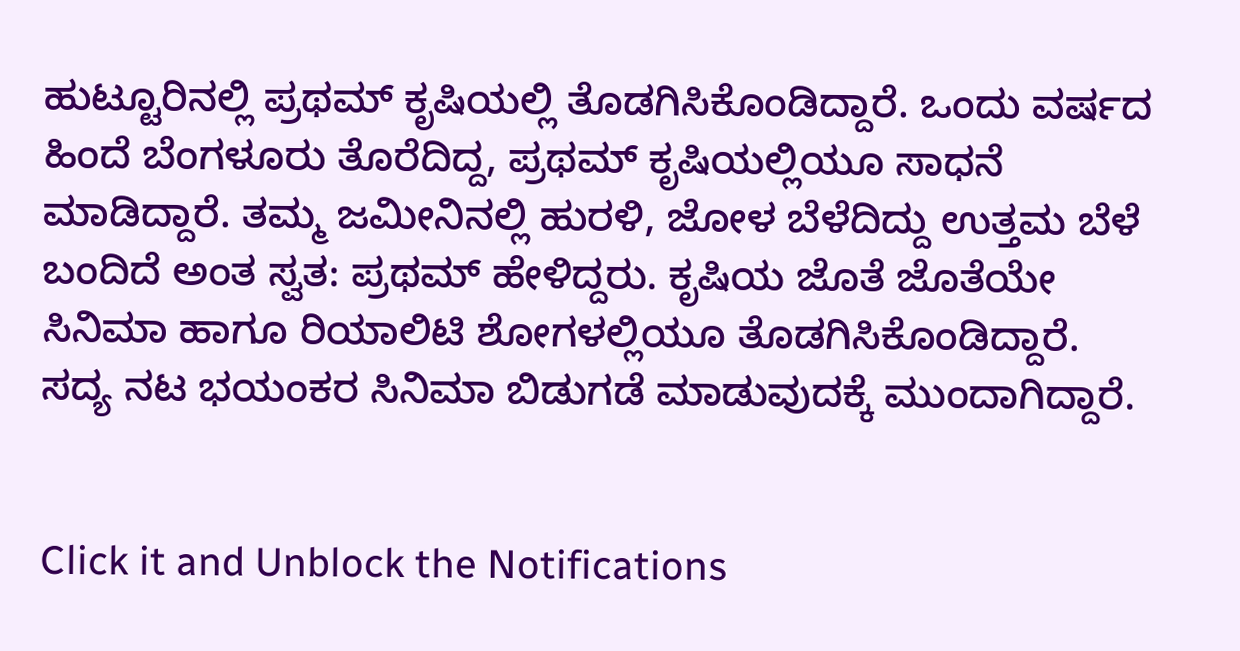ಹುಟ್ಟೂರಿನಲ್ಲಿ ಪ್ರಥಮ್ ಕೃಷಿಯಲ್ಲಿ ತೊಡಗಿಸಿಕೊಂಡಿದ್ದಾರೆ. ಒಂದು ವರ್ಷದ ಹಿಂದೆ ಬೆಂಗಳೂರು ತೊರೆದಿದ್ದ, ಪ್ರಥಮ್ ಕೃಷಿಯಲ್ಲಿಯೂ ಸಾಧನೆ ಮಾಡಿದ್ದಾರೆ. ತಮ್ಮ ಜಮೀನಿನಲ್ಲಿ ಹುರಳಿ, ಜೋಳ ಬೆಳೆದಿದ್ದು ಉತ್ತಮ ಬೆಳೆ ಬಂದಿದೆ ಅಂತ ಸ್ವತ: ಪ್ರಥಮ್ ಹೇಳಿದ್ದರು. ಕೃಷಿಯ ಜೊತೆ ಜೊತೆಯೇ ಸಿನಿಮಾ ಹಾಗೂ ರಿಯಾಲಿಟಿ ಶೋಗಳಲ್ಲಿಯೂ ತೊಡಗಿಸಿಕೊಂಡಿದ್ದಾರೆ. ಸದ್ಯ ನಟ ಭಯಂಕರ ಸಿನಿಮಾ ಬಿಡುಗಡೆ ಮಾಡುವುದಕ್ಕೆ ಮುಂದಾಗಿದ್ದಾರೆ.


Click it and Unblock the Notifications